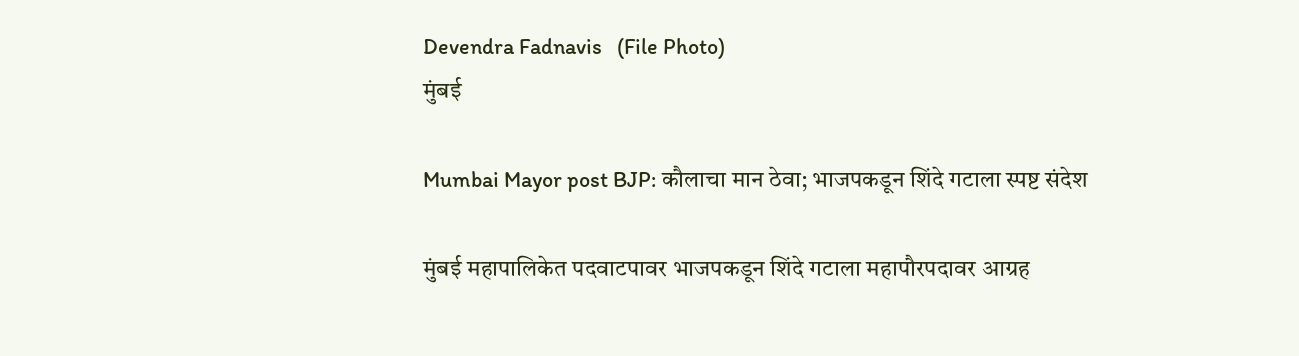Devendra Fadnavis   (File Photo)
मुंबई

Mumbai Mayor post BJP: कौलाचा मान ठेवा; भाजपकडून शिंदे गटाला स्पष्ट संदेश

मुंबई महापालिकेत पदवाटपावर भाजपकडून शिंदे गटाला महापौरपदावर आग्रह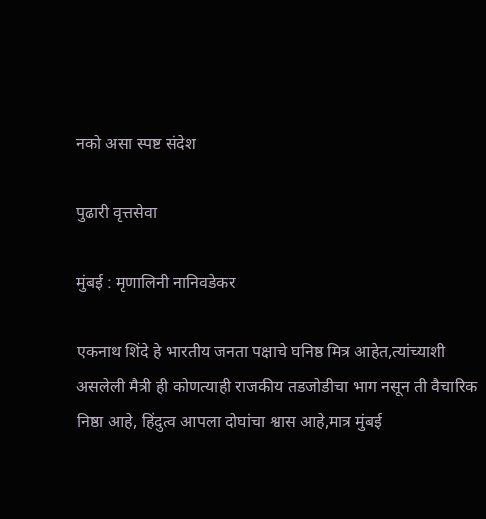नको असा स्पष्ट संदेश

पुढारी वृत्तसेवा

मुंबई : मृणालिनी नानिवडेकर

एकनाथ शिंदे हे भारतीय जनता पक्षाचे घनिष्ठ मित्र आहेत,त्यांच्याशी असलेली मैत्री ही कोणत्याही राजकीय तडजोडीचा भाग नसून ती वैचारिक निष्ठा आहे, हिंदुत्व आपला दोघांचा श्वास आहे,मात्र मुंबई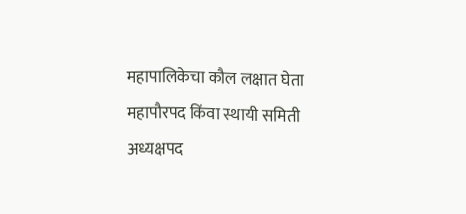महापालिकेचा कौल लक्षात घेता महापौरपद किंवा स्थायी समिती अध्यक्षपद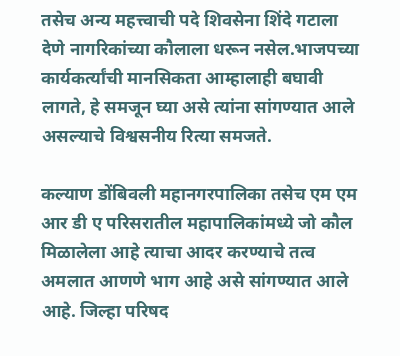तसेच अन्य महत्त्वाची पदे शिवसेना शिंदे गटाला देणे नागरिकांच्या कौलाला धरून नसेल.भाजपच्या कार्यकर्त्यांची मानसिकता आम्हालाही बघावी लागते, हे समजून घ्या असे त्यांना सांगण्यात आले असल्याचे विश्वसनीय रित्या समजते.

कल्याण डोंबिवली महानगरपालिका तसेच एम एम आर डी ए परिसरातील महापालिकांमध्ये जो कौल मिळालेला आहे त्याचा आदर करण्याचे तत्व अमलात आणणे भाग आहे असे सांगण्यात आले आहे. जिल्हा परिषद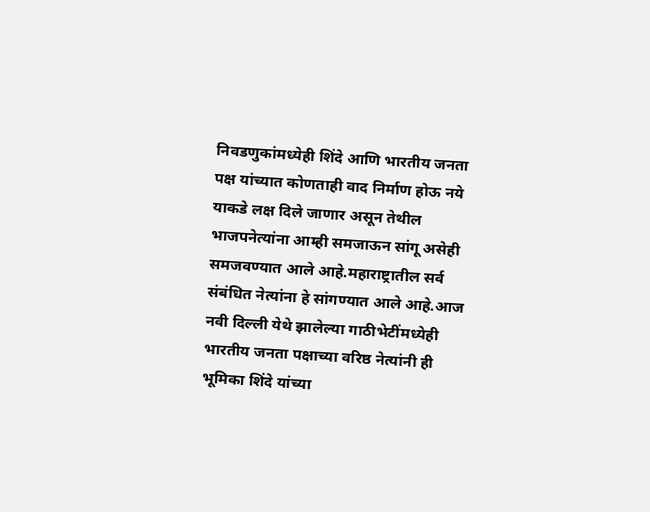निवडणुकांमध्येही शिंदे आणि भारतीय जनता पक्ष यांच्यात कोणताही वाद निर्माण होऊ नये याकडे लक्ष दिले जाणार असून तेथील भाजपनेत्यांना आम्ही समजाऊन सांगू असेही समजवण्यात आले आहे.महाराष्ट्रातील सर्व संबंधित नेत्यांना हे सांगण्यात आले आहे.आज नवी दिल्ली येथे झालेल्या गाठीभेटींमध्येही भारतीय जनता पक्षाच्या वरिष्ठ नेत्यांनी ही भूमिका शिंदे यांच्या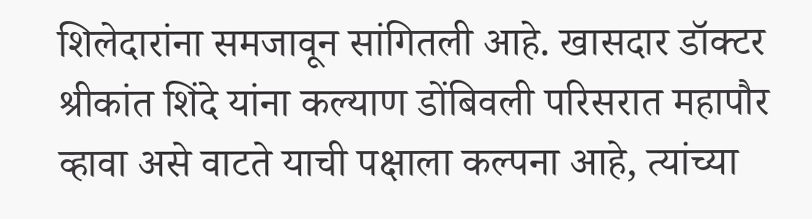शिलेदारांना समजावून सांगितली आहे. खासदार डॉक्टर श्रीकांत शिंदे यांना कल्याण डोंबिवली परिसरात महापौर व्हावा असे वाटते याची पक्षाला कल्पना आहे, त्यांच्या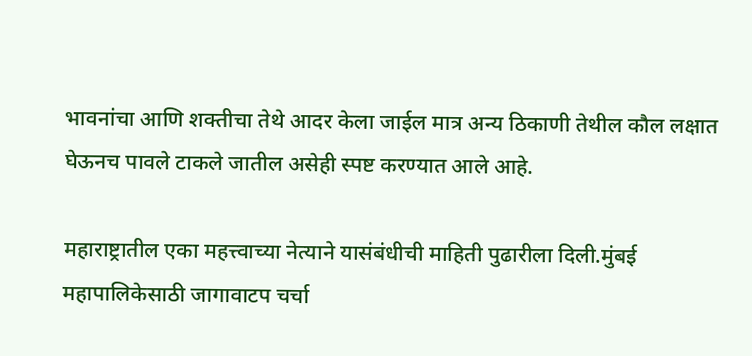भावनांचा आणि शक्तीचा तेथे आदर केला जाईल मात्र अन्य ठिकाणी तेथील कौल लक्षात घेऊनच पावले टाकले जातील असेही स्पष्ट करण्यात आले आहे.

महाराष्ट्रातील एका महत्त्वाच्या नेत्याने यासंबंधीची माहिती पुढारीला दिली.मुंबई महापालिकेसाठी जागावाटप चर्चा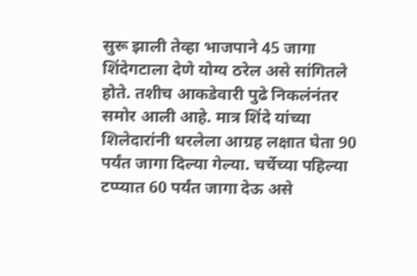सुरू झाली तेव्हा भाजपाने 45 जागा शिंदेगटाला देणे योग्य ठरेल असे सांगितले होते. तशीच आकडेवारी पुढे निकलंनंतर समोर आली आहे. मात्र शिंदे यांच्या शिलेदारांनी धरलेला आग्रह लक्षात घेता 90 पर्यंत जागा दिल्या गेल्या. चर्चेच्या पहिल्या टप्प्यात 60 पर्यंत जागा देऊ असे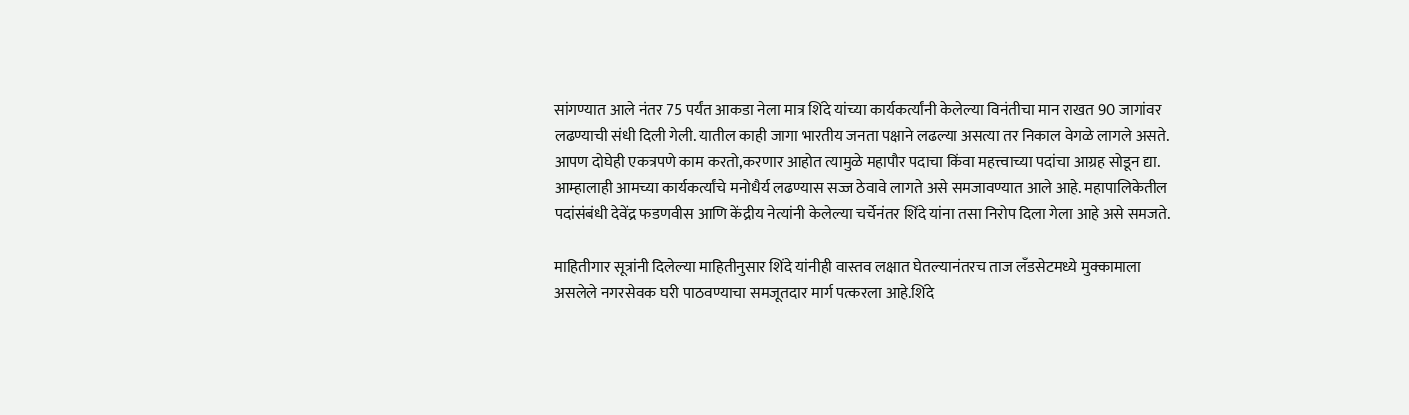सांगण्यात आले नंतर 75 पर्यंत आकडा नेला मात्र शिंदे यांच्या कार्यकर्त्यांनी केलेल्या विनंतीचा मान राखत 90 जागांवर लढण्याची संधी दिली गेली. यातील काही जागा भारतीय जनता पक्षाने लढल्या असत्या तर निकाल वेगळे लागले असते. आपण दोघेही एकत्रपणे काम करतो,करणार आहोत त्यामुळे महापौर पदाचा किंवा महत्त्वाच्या पदांचा आग्रह सोडून द्या. आम्हालाही आमच्या कार्यकर्त्यांचे मनोधैर्य लढण्यास सज्ज ठेवावे लागते असे समजावण्यात आले आहे. महापालिकेतील पदांसंबंधी देवेंद्र फडणवीस आणि केंद्रीय नेत्यांनी केलेल्या चर्चेनंतर शिंदे यांना तसा निरोप दिला गेला आहे असे समजते.

माहितीगार सूत्रांनी दिलेल्या माहितीनुसार शिंदे यांनीही वास्तव लक्षात घेतल्यानंतरच ताज लँडसेटमध्ये मुक्कामाला असलेले नगरसेवक घरी पाठवण्याचा समजूतदार मार्ग पत्करला आहे.शिंदे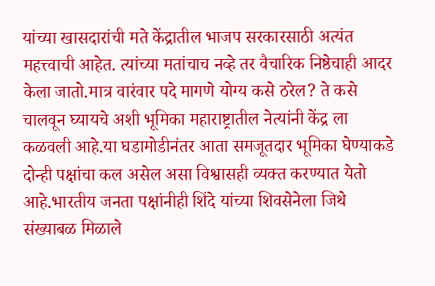यांच्या खासदारांची मते केंद्रातील भाजप सरकारसाठी अत्यंत महत्त्वाची आहेत. त्यांच्या मतांचाच नव्हे तर वैचारिक निष्ठेचाही आदर केला जातो.मात्र वारंवार पदे मागणे योग्य कसे ठरेल? ते कसे चालवून घ्यायचे अशी भूमिका महाराष्ट्रातील नेत्यांनी केंद्र ला कळवली आहे.या घडामोडीनंतर आता समजूतदार भूमिका घेण्याकडे दोन्ही पक्षांचा कल असेल असा विश्वासही व्यक्त करण्यात येतो आहे.भारतीय जनता पक्षांनीही शिंदे यांच्या शिवसेनेला जिथे संख्याबळ मिळाले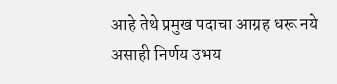आहे तेथे प्रमुख पदाचा आग्रह धरू नये असाही निर्णय उभय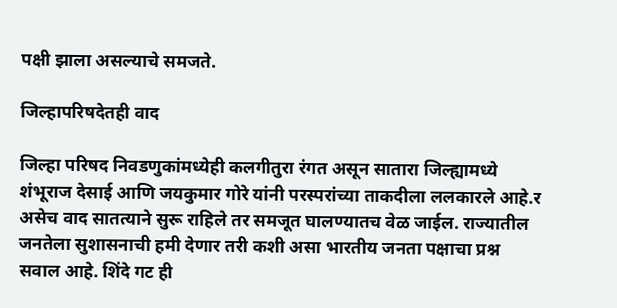पक्षी झाला असल्याचे समजते.

जिल्हापरिषदेतही वाद

जिल्हा परिषद निवडणुकांमध्येही कलगीतुरा रंगत असून सातारा जिल्ह्यामध्ये शंभूराज देसाई आणि जयकुमार गोरे यांनी परस्परांच्या ताकदीला ललकारले आहे.र असेच वाद सातत्याने सुरू राहिले तर समजूत घालण्यातच वेळ जाईल. राज्यातील जनतेला सुशासनाची हमी देणार तरी कशी असा भारतीय जनता पक्षाचा प्रश्न सवाल आहे. शिंदे गट ही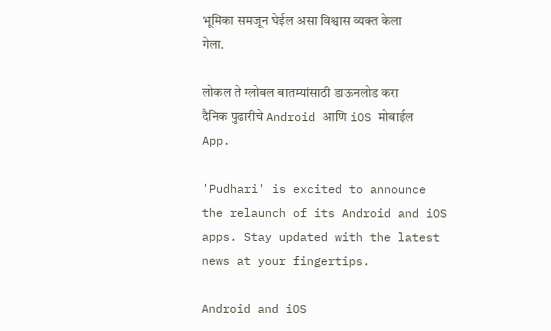भूमिका समजून घेईल असा विश्वास व्यक्त केला गेला.

लोकल ते ग्लोबल बातम्यांसाठी डाऊनलोड करा दैनिक पुढारीचे Android आणि iOS मोबाईल App.

'Pudhari' is excited to announce the relaunch of its Android and iOS apps. Stay updated with the latest news at your fingertips.

Android and iOS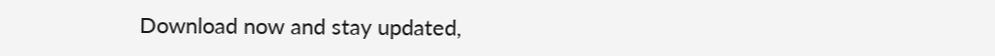Download now and stay updated,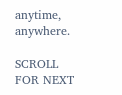anytime, anywhere.

SCROLL FOR NEXT